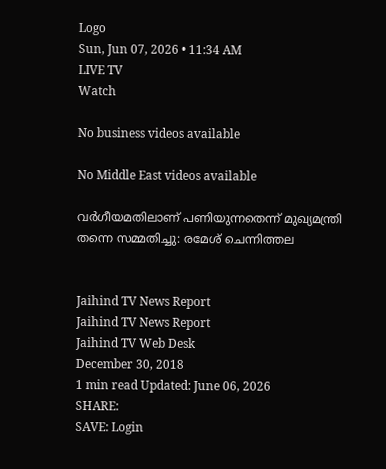Logo
Sun, Jun 07, 2026 • 11:34 AM
LIVE TV
Watch

No business videos available

No Middle East videos available

വര്‍ഗീയമതിലാണ് പണിയുന്നതെന്ന് മുഖ്യമന്ത്രി തന്നെ സമ്മതിച്ചു: രമേശ് ചെന്നിത്തല


Jaihind TV News Report
Jaihind TV News Report
Jaihind TV Web Desk
December 30, 2018
1 min read Updated: June 06, 2026
SHARE:
SAVE: Login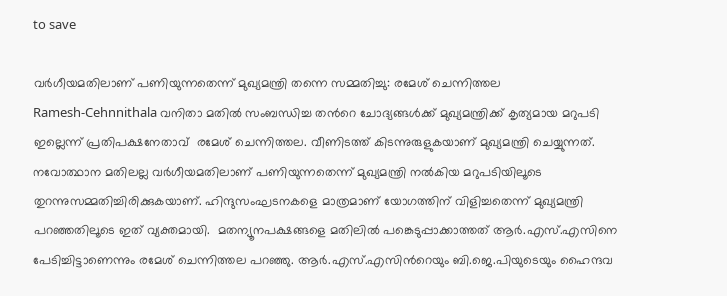to save

വര്‍ഗീയമതിലാണ് പണിയുന്നതെന്ന് മുഖ്യമന്ത്രി തന്നെ സമ്മതിച്ചു: രമേശ് ചെന്നിത്തല
Ramesh-Cehnnithala വനിതാ മതിൽ സംബന്ധിച്ച തന്‍റെ ചോദ്യങ്ങൾക്ക് മുഖ്യമന്ത്രിക്ക് കൃത്യമായ മറുപടി ഇല്ലെന്ന് പ്രതിപക്ഷനേതാവ്  രമേശ് ചെന്നിത്തല. വീണിടത്ത് കിടന്നുരുളുകയാണ് മുഖ്യമന്ത്രി ചെയ്യുന്നത്. നവോത്ഥാന മതിലല്ല വര്‍ഗീയമതിലാണ് പണിയുന്നതെന്ന് മുഖ്യമന്ത്രി നല്‍കിയ മറുപടിയിലൂടെ തുറന്നുസമ്മതിച്ചിരിക്കുകയാണ്. ഹിന്ദുസംഘടനകളെ മാത്രമാണ് യോഗത്തിന് വിളിച്ചതെന്ന് മുഖ്യമന്ത്രി പറഞ്ഞതിലൂടെ ഇത് വ്യക്തമായി.  മതന്യൂനപക്ഷങ്ങളെ മതിലിൽ പങ്കെടുപ്പാക്കാത്തത് ആർ.എസ്.എസിനെ പേടിച്ചിട്ടാണെന്നും രമേശ് ചെന്നിത്തല പറഞ്ഞു. ആര്‍.എസ്.എസിന്‍റെയും ബി.ജെ.പിയുടെയും ഹൈന്ദവ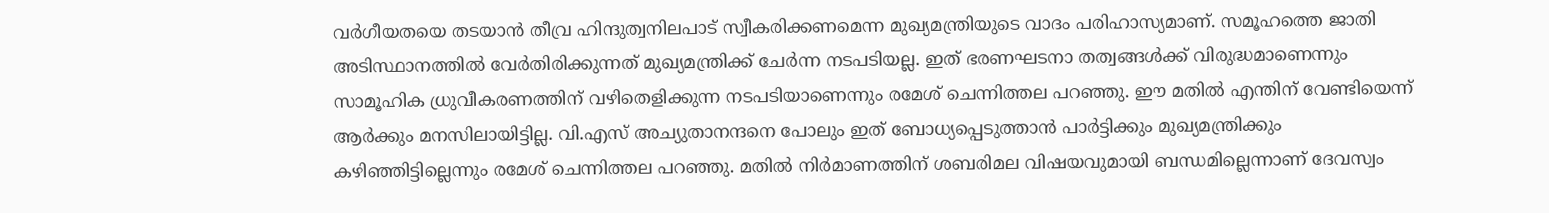വര്‍ഗീയതയെ തടയാന്‍ തീവ്ര ഹിന്ദുത്വനിലപാട് സ്വീകരിക്കണമെന്ന മുഖ്യമന്ത്രിയുടെ വാദം പരിഹാസ്യമാണ്. സമൂഹത്തെ ജാതി അടിസ്ഥാനത്തില്‍ വേര്‍തിരിക്കുന്നത് മുഖ്യമന്ത്രിക്ക് ചേര്‍ന്ന നടപടിയല്ല. ഇത് ഭരണഘടനാ തത്വങ്ങള്‍ക്ക് വിരുദ്ധമാണെന്നും സാമൂഹിക ധ്രുവീകരണത്തിന് വഴിതെളിക്കുന്ന നടപടിയാണെന്നും രമേശ് ചെന്നിത്തല പറഞ്ഞു. ഈ മതില്‍ എന്തിന് വേണ്ടിയെന്ന് ആര്‍ക്കും മനസിലായിട്ടില്ല. വി.എസ് അച്യുതാനന്ദനെ പോലും ഇത് ബോധ്യപ്പെടുത്താന്‍ പാര്‍ട്ടിക്കും മുഖ്യമന്ത്രിക്കും കഴിഞ്ഞിട്ടില്ലെന്നും രമേശ് ചെന്നിത്തല പറഞ്ഞു. മതില്‍ നിര്‍മാണത്തിന് ശബരിമല വിഷയവുമായി ബന്ധമില്ലെന്നാണ് ദേവസ്വം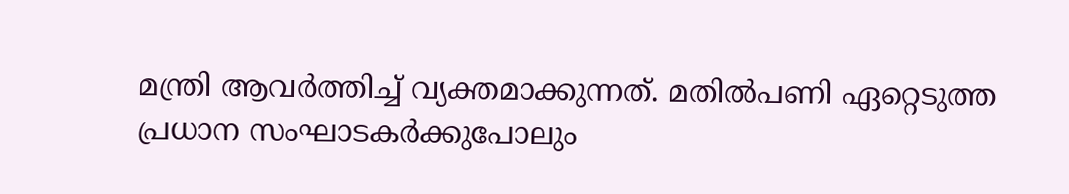മന്ത്രി ആവര്‍ത്തിച്ച് വ്യക്തമാക്കുന്നത്. മതില്‍പണി ഏറ്റെടുത്ത പ്രധാന സംഘാടകര്‍ക്കുപോലും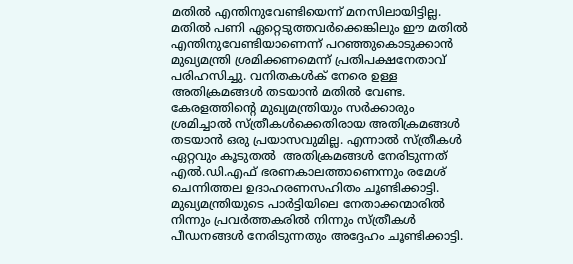മതില്‍ എന്തിനുവേണ്ടിയെന്ന് മനസിലായിട്ടില്ല. മതില്‍‌ പണി ഏറ്റെടുത്തവര്‍ക്കെങ്കിലും ഈ മതില്‍ എന്തിനുവേണ്ടിയാണെന്ന് പറഞ്ഞുകൊടുക്കാന്‍ മുഖ്യമന്ത്രി ശ്രമിക്കണമെന്ന് പ്രതിപക്ഷനേതാവ് പരിഹസിച്ചു. വനിതകൾക് നേരെ ഉള്ള അതിക്രമങ്ങൾ തടയാൻ മതിൽ വേണ്ട. കേരളത്തിന്‍റെ മുഖ്യമന്ത്രിയും സര്‍ക്കാരും ശ്രമിച്ചാല്‍ സ്ത്രീകള്‍ക്കെതിരായ അതിക്രമങ്ങള്‍ തടയാന്‍ ഒരു പ്രയാസവുമില്ല. എന്നാല്‍ സ്ത്രീകള്‍ ഏറ്റവും കൂടുതല്‍  അതിക്രമങ്ങള്‍ നേരിടുന്നത് എല്‍.ഡി.എഫ് ഭരണകാലത്താണെന്നും രമേശ് ചെന്നിത്തല ഉദാഹരണസഹിതം ചൂണ്ടിക്കാട്ടി. മുഖ്യമന്ത്രിയുടെ പാര്‍ട്ടിയിലെ നേതാക്കന്മാരില്‍ നിന്നും പ്രവര്‍ത്തകരില്‍ നിന്നും സ്ത്രീകള്‍ പീഡനങ്ങള്‍ നേരിടുന്നതും അദ്ദേഹം ചൂണ്ടിക്കാട്ടി.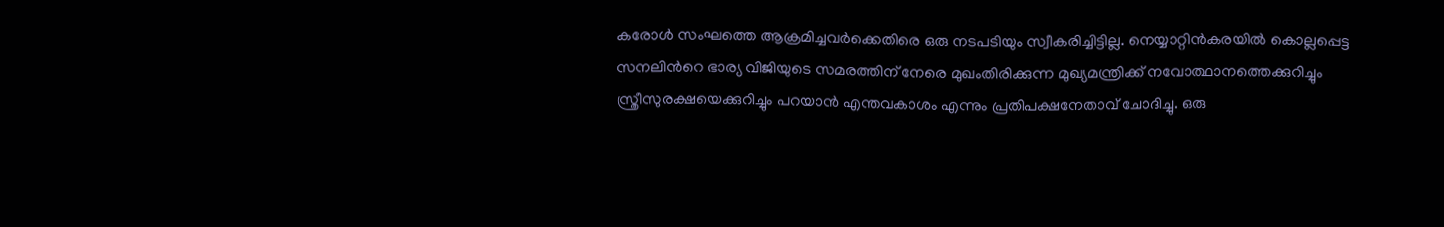കരോള്‍ സംഘത്തെ ആക്രമിച്ചവര്‍ക്കെതിരെ ഒരു നടപടിയും സ്വീകരിച്ചിട്ടില്ല. നെയ്യാറ്റിന്‍കരയില്‍ കൊല്ലപ്പെട്ട സനലിന്‍റെ ഭാര്യ വിജിയുടെ സമരത്തിന് നേരെ മുഖംതിരിക്കുന്ന മുഖ്യമന്ത്രിക്ക് നവോത്ഥാനത്തെക്കുറിച്ചും സ്ത്രീസുരക്ഷയെക്കുറിച്ചും പറയാന്‍ എന്തവകാശം എന്നും പ്രതിപക്ഷനേതാവ് ചോദിച്ചു. ഒരു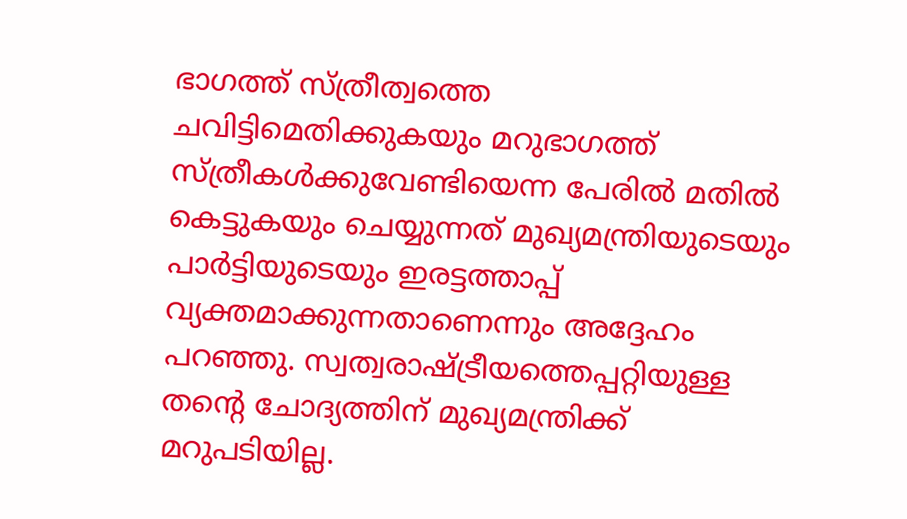ഭാഗത്ത് സ്ത്രീത്വത്തെ ചവിട്ടിമെതിക്കുകയും മറുഭാഗത്ത് സ്ത്രീകള്‍ക്കുവേണ്ടിയെന്ന പേരില്‍ മതില്‍ കെട്ടുകയും ചെയ്യുന്നത് മുഖ്യമന്ത്രിയുടെയും പാര്‍ട്ടിയുടെയും ഇരട്ടത്താപ്പ് വ്യക്തമാക്കുന്നതാണെന്നും അദ്ദേഹം പറഞ്ഞു. സ്വത്വരാഷ്ട്രീയത്തെപ്പറ്റിയുള്ള തന്‍റെ ചോദ്യത്തിന് മുഖ്യമന്ത്രിക്ക് മറുപടിയില്ല.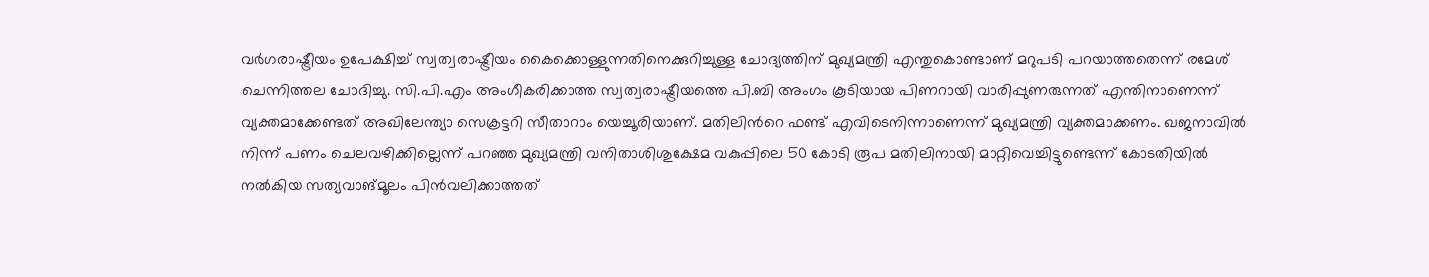വര്‍ഗരാഷ്ട്രീയം ഉപേക്ഷിച്ച് സ്വത്വരാഷ്ട്രീയം കൈക്കൊള്ളുന്നതിനെക്കുറിച്ചുള്ള ചോദ്യത്തിന് മുഖ്യമന്ത്രി എന്തുകൊണ്ടാണ് മറുപടി പറയാത്തതെന്ന് രമേശ് ചെന്നിത്തല ചോദിച്ചു. സി.പി.എം അംഗീകരിക്കാത്ത സ്വത്വരാഷ്ട്രീയത്തെ പി.ബി അംഗം കൂടിയായ പിണറായി വാരിപ്പുണരുന്നത് എന്തിനാണെന്ന് വ്യക്തമാക്കേണ്ടത് അഖിലേന്ത്യാ സെക്രട്ടറി സീതാറാം യെച്ചൂരിയാണ്. മതിലിന്‍റെ ഫണ്ട് എവിടെനിന്നാണെന്ന് മുഖ്യമന്ത്രി വ്യക്തമാക്കണം. ഖജനാവില്‍ നിന്ന് പണം ചെലവഴിക്കില്ലെന്ന് പറഞ്ഞ മുഖ്യമന്ത്രി വനിതാശിശുക്ഷേമ വകുപ്പിലെ 50 കോടി രൂപ മതിലിനായി മാറ്റിവെച്ചിട്ടുണ്ടെന്ന് കോടതിയില്‍ നല്‍കിയ സത്യവാങ്മൂലം പിന്‍വലിക്കാത്തത്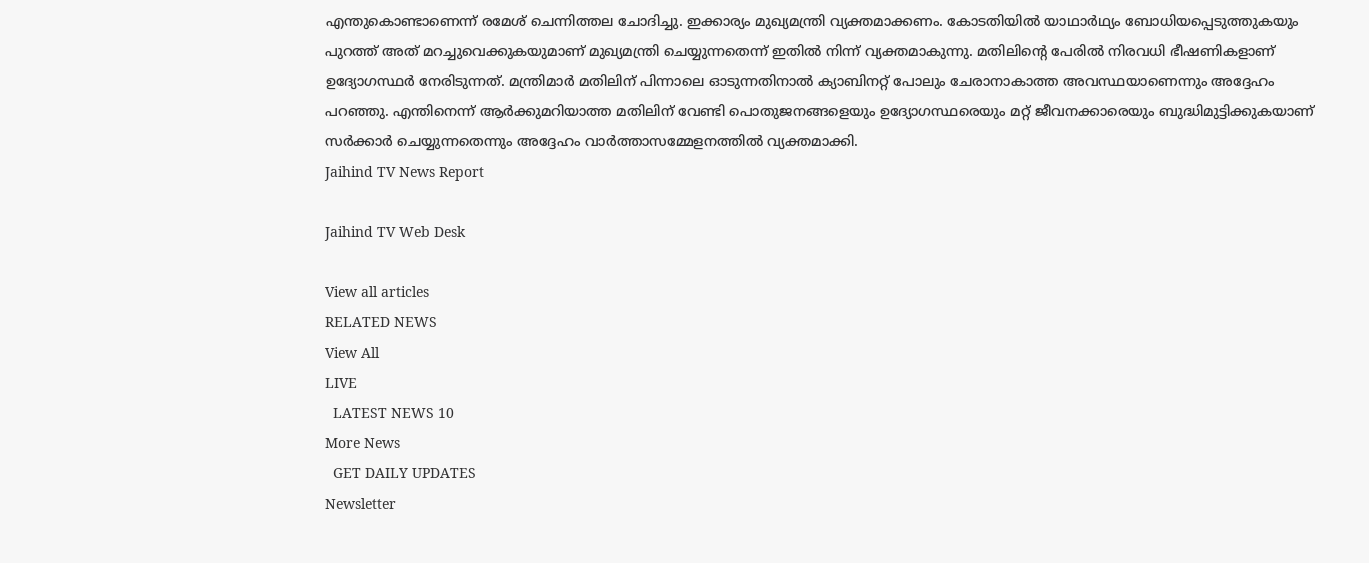എന്തുകൊണ്ടാണെന്ന് രമേശ് ചെന്നിത്തല ചോദിച്ചു. ഇക്കാര്യം മുഖ്യമന്ത്രി വ്യക്തമാക്കണം. കോടതിയില്‍ യാഥാര്‍ഥ്യം ബോധിയപ്പെടുത്തുകയും പുറത്ത് അത് മറച്ചുവെക്കുകയുമാണ് മുഖ്യമന്ത്രി ചെയ്യുന്നതെന്ന് ഇതില്‍ നിന്ന് വ്യക്തമാകുന്നു. മതിലിന്‍റെ പേരില്‍ നിരവധി ഭീഷണികളാണ് ഉദ്യോഗസ്ഥര്‍ നേരിടുന്നത്. മന്ത്രിമാര്‍ മതിലിന് പിന്നാലെ ഓടുന്നതിനാല്‍ ക്യാബിനറ്റ് പോലും ചേരാനാകാത്ത അവസ്ഥയാണെന്നും അദ്ദേഹം പറഞ്ഞു. എന്തിനെന്ന് ആര്‍ക്കുമറിയാത്ത മതിലിന് വേണ്ടി പൊതുജനങ്ങളെയും ഉദ്യോഗസ്ഥരെയും മറ്റ് ജീവനക്കാരെയും ബുദ്ധിമുട്ടിക്കുകയാണ് സര്‍ക്കാര്‍ ചെയ്യുന്നതെന്നും അദ്ദേഹം വാര്‍ത്താസമ്മേളനത്തില്‍ വ്യക്തമാക്കി.
Jaihind TV News Report

Jaihind TV Web Desk

View all articles
RELATED NEWS
View All
LIVE
  LATEST NEWS 10
More News
  GET DAILY UPDATES
Newsletter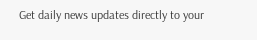Get daily news updates directly to your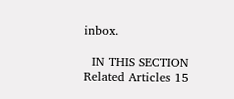inbox.

  IN THIS SECTION
Related Articles 15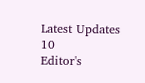Latest Updates 10
Editor's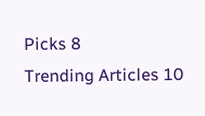Picks 8
Trending Articles 10